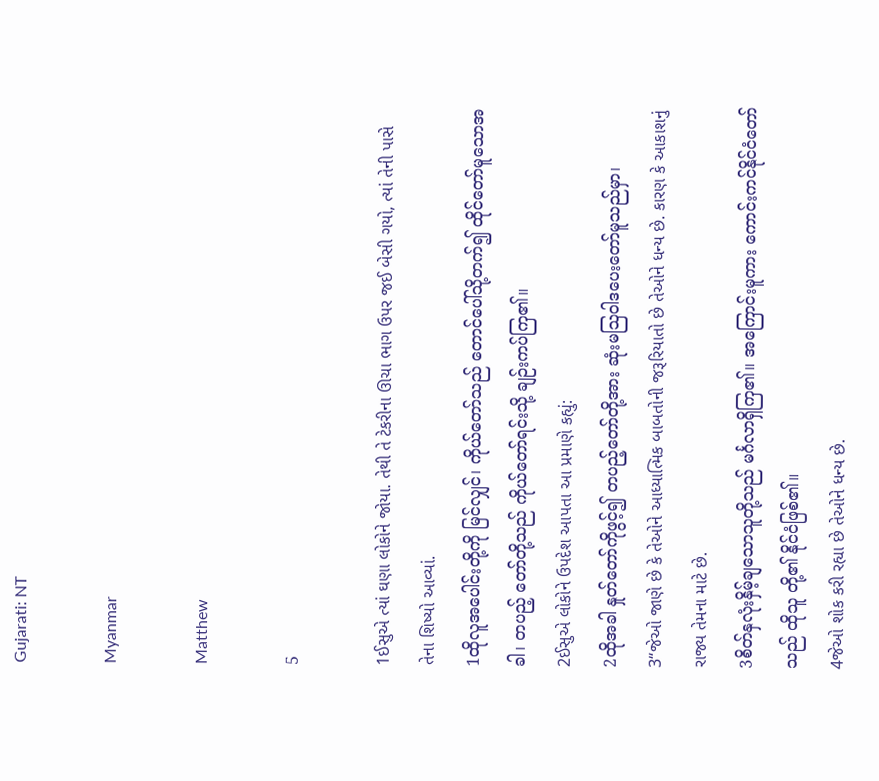Gujarati: NT

Myanmar

Matthew

5

1ઈસુએ ત્યાં ઘણા લોકોને જોયા. તેથી તે ટેકરીના ઊચા ભાગ ઉપર જઈ બેસી ગયો, ત્યાં તેની પાસે તેના શિષ્યો આવ્યાં.
1ထိုလူအပေါင်းတို့ကို မြင်လျှင်၊ ကိုယ်တော်သည် တောင်ပေါ်သို့တက်၍ ထိုင်တော်မူသောအခါ၊ တပည့် တော်တို့သည် ကိုယ်တော်ရင်းသို့ ချဉ်းကပ်ကြ၏။
2ઈસુએ લોકોને ઉપદેશ આપતા આ પ્રમાણે કહ્યું:
2ထိုအခါ နှုတ်တော်ကိုဖွင့်၍ တပည့်တော်တို့အား ဆုံးမဩဝါဒပေးတော်မူသည်မှာ၊
3“જેઓ જાણે છે કે તેઓને આધ્યાત્મિક બાબતોની જરૂરિયાતો છે તેઓને ધન્ય છે. કારણ કે આકાશનું રાજ્ય તેમના માટે છે.
3စိတ်နှလုံးနှိမ့်ချသောသူတို့သည် မင်္ဂလာရှိကြ၏။ အကြောင်းမူကား ကောင်းကင်နိုင်ငံတော်သည် ထိုသူ တို့၏ နိုင်ငံဖြစ်၏။
4જેઓ શોક કરી રહ્યા છે તેઓને ધન્ય છે.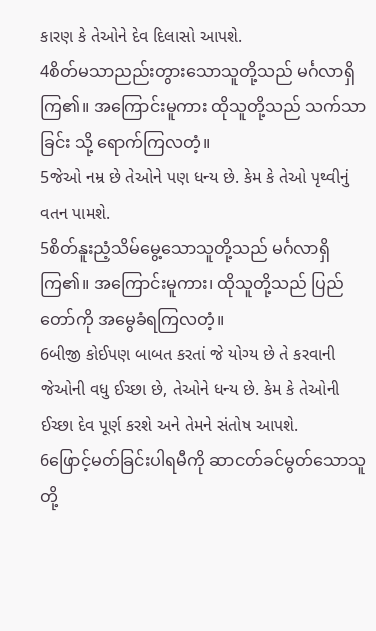કારણ કે તેઓને દેવ દિલાસો આપશે.
4စိတ်မသာညည်းတွားသောသူတို့သည် မင်္ဂလာရှိကြ၏။ အကြောင်းမူကား ထိုသူတို့သည် သက်သာခြင်း သို့ ရောက်ကြလတံ့။
5જેઓ નમ્ર છે તેઓને પણ ધન્ય છે. કેમ કે તેઓ પૃથ્વીનું વતન પામશે.
5စိတ်နူးညံ့သိမ်မွေ့သောသူတို့သည် မင်္ဂလာရှိကြ၏။ အကြောင်းမူကား၊ ထိုသူတို့သည် ပြည်တော်ကို အမွေခံရကြလတံ့။
6બીજી કોઈપણ બાબત કરતાં જે યોગ્ય છે તે કરવાની જેઓની વધુ ઈચ્છા છે, તેઓને ધન્ય છે. કેમ કે તેઓની ઈચ્છા દેવ પૂર્ણ કરશે અને તેમને સંતોષ આપશે.
6ဖြောင့်မတ်ခြင်းပါရမီကို ဆာငတ်ခင်မွတ်သောသူတို့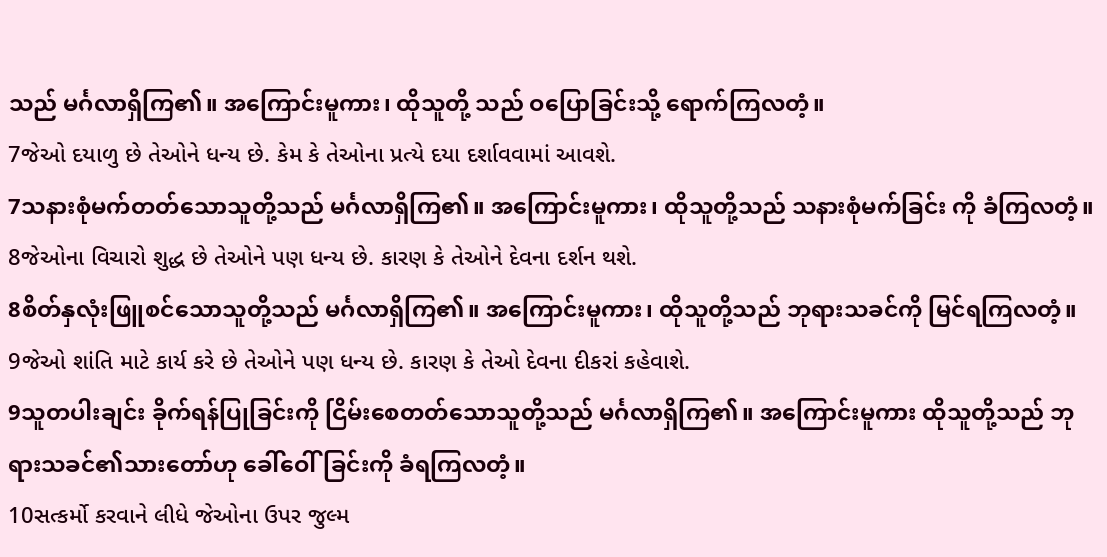သည် မင်္ဂလာရှိကြ၏။ အကြောင်းမူကား၊ ထိုသူတို့ သည် ဝပြောခြင်းသို့ ရောက်ကြလတံ့။
7જેઓ દયાળુ છે તેઓને ધન્ય છે. કેમ કે તેઓના પ્રત્યે દયા દર્શાવવામાં આવશે.
7သနားစုံမက်တတ်သောသူတို့သည် မင်္ဂလာရှိကြ၏။ အကြောင်းမူကား၊ ထိုသူတို့သည် သနားစုံမက်ခြင်း ကို ခံကြလတံ့။
8જેઓના વિચારો શુદ્ધ છે તેઓને પણ ધન્ય છે. કારણ કે તેઓને દેવના દર્શન થશે.
8စိတ်နှလုံးဖြူစင်သောသူတို့သည် မင်္ဂလာရှိကြ၏။ အကြောင်းမူကား၊ ထိုသူတို့သည် ဘုရားသခင်ကို မြင်ရကြလတံ့။
9જેઓ શાંતિ માટે કાર્ય કરે છે તેઓને પણ ધન્ય છે. કારણ કે તેઓ દેવના દીકરાં કહેવાશે.
9သူတပါးချင်း ခိုက်ရန်ပြုခြင်းကို ငြိမ်းစေတတ်သောသူတို့သည် မင်္ဂလာရှိကြ၏။ အကြောင်းမူကား ထိုသူတို့သည် ဘုရားသခင်၏သားတော်ဟု ခေါ်ဝေါ်ခြင်းကို ခံရကြလတံ့။
10સત્કર્મો કરવાને લીધે જેઓના ઉપર જુલ્મ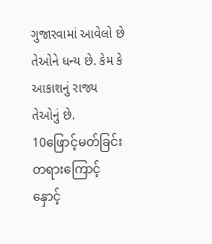ગુજારવામાં આવેલો છે તેઓને ધન્ય છે. કેમ કે આકાશનું રાજ્ય તેઓનું છે.
10ဖြောင့်မတ်ခြင်းတရားကြောင့် နှောင့်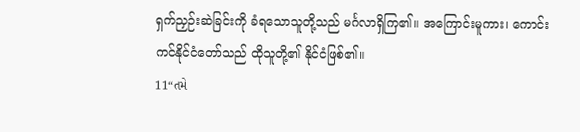ရှက်ညှဉ်းဆဲခြင်းကို ခံရသောသူတို့သည် မင်္ဂလာရှိကြ၏။ အကြောင်းမူကား၊ ကောင်းကင်နိုင်ငံတော်သည် ထိုသူတို့၏ နိုင်ငံဖြစ်၏။
11“તમે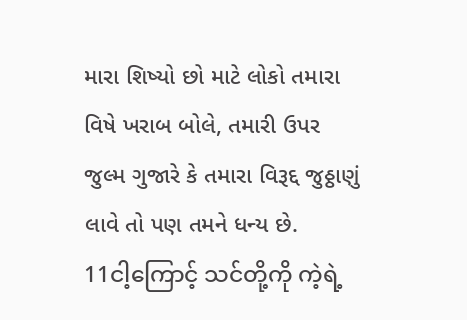મારા શિષ્યો છો માટે લોકો તમારા વિષે ખરાબ બોલે, તમારી ઉપર જુલ્મ ગુજારે કે તમારા વિરૂદ્દ જુઠ્ઠાણું લાવે તો પણ તમને ધન્ય છે.
11ငါ့ကြောင့် သင်တို့ကို ကဲ့ရဲ့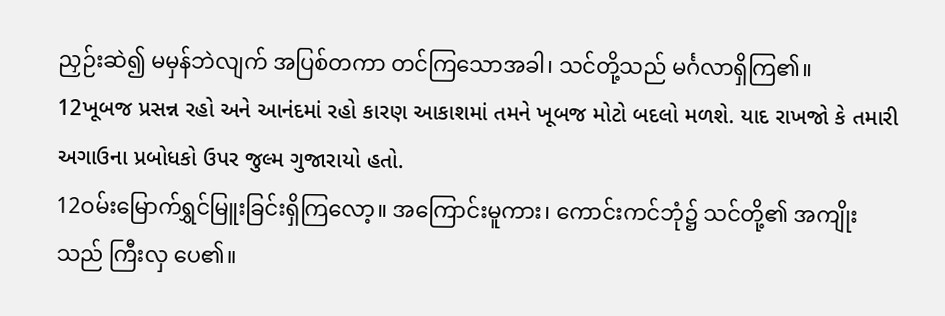ညှဉ်းဆဲ၍ မမှန်ဘဲလျက် အပြစ်တကာ တင်ကြသောအခါ၊ သင်တို့သည် မင်္ဂလာရှိကြ၏။
12ખૂબજ પ્રસન્ન રહો અને આનંદમાં રહો કારણ આકાશમાં તમને ખૂબજ મોટો બદલો મળશે. યાદ રાખજો કે તમારી અગાઉના પ્રબોધકો ઉપર જુલ્મ ગુજારાયો હતો.
12ဝမ်းမြောက်ရွှင်မြူးခြင်းရှိကြလော့။ အကြောင်းမူကား၊ ကောင်းကင်ဘုံ၌ သင်တို့၏ အကျိုးသည် ကြီးလှ ပေ၏။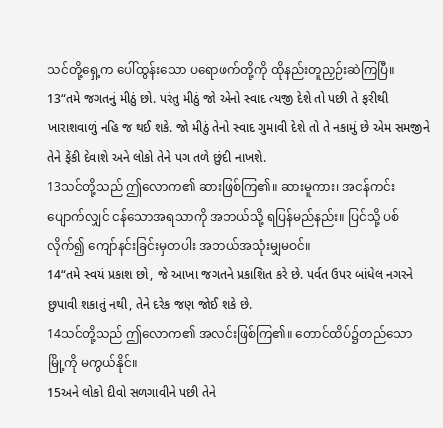သင်တို့ရှေ့က ပေါ်ထွန်းသော ပရောဖက်တို့ကို ထိုနည်းတူညှဉ်းဆဲကြပြီ။
13“તમે જગતનું મીઠું છો. પરંતુ મીઠું જો એનો સ્વાદ ત્યજી દેશે તો પછી તે ફરીથી ખારાશવાળું નહિ જ થઈ શકે. જો મીઠું તેનો સ્વાદ ગુમાવી દેશે તો તે નકામું છે એમ સમજીને તેને ફેંકી દેવાશે અને લોકો તેને પગ તળે છુંદી નાખશે.
13သင်တို့သည် ဤလောက၏ ဆားဖြစ်ကြ၏။ ဆားမူကား၊ အငန်ကင်းပျောက်လျှင် ငန်သောအရသာကို အဘယ်သို့ ရပြန်မည်နည်း။ ပြင်သို့ ပစ်လိုက်၍ ကျော်နင်းခြင်းမှတပါး အဘယ်အသုံးမျှမဝင်။
14“તમે સ્વયં પ્રકાશ છો, જે આખા જગતને પ્રકાશિત કરે છે. પર્વત ઉપર બાંધેલ નગરને છુપાવી શકાતું નથી, તેને દરેક જણ જોઈ શકે છે.
14သင်တို့သည် ဤလောက၏ အလင်းဖြစ်ကြ၏။ တောင်ထိပ်၌တည်သော မြို့ကို မကွယ်နိုင်။
15અને લોકો દીવો સળગાવીને પછી તેને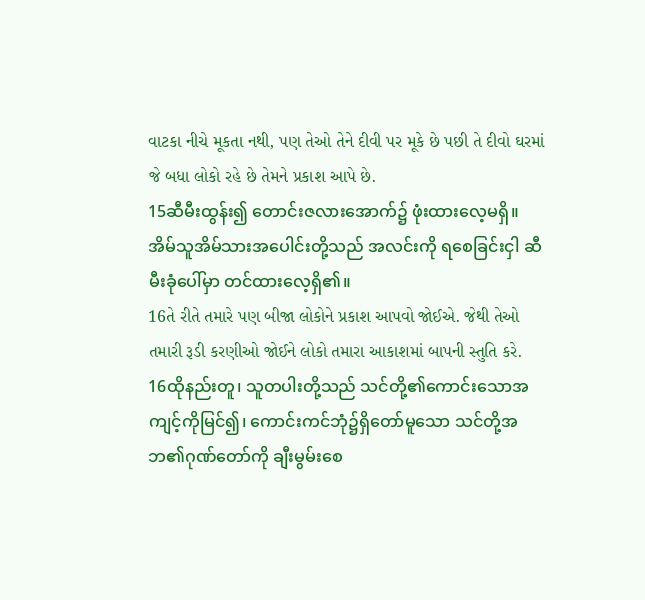વાટકા નીચે મૂકતા નથી, પણ તેઓ તેને દીવી પર મૂકે છે પછી તે દીવો ઘરમાં જે બધા લોકો રહે છે તેમને પ્રકાશ આપે છે.
15ဆီမီးထွန်း၍ တောင်းဇလားအောက်၌ ဖုံးထားလေ့မရှိ။ အိမ်သူအိမ်သားအပေါင်းတို့သည် အလင်းကို ရစေခြင်းငှါ ဆီမီးခုံပေါ်မှာ တင်ထားလေ့ရှိ၏။
16તે રીતે તમારે પણ બીજા લોકોને પ્રકાશ આપવો જોઈએ. જેથી તેઓ તમારી રૂડી કરણીઓ જોઈને લોકો તમારા આકાશમાં બાપની સ્તુતિ કરે.
16ထိုနည်းတူ၊ သူတပါးတို့သည် သင်တို့၏ကောင်းသောအကျင့်ကိုမြင်၍၊ ကောင်းကင်ဘုံ၌ရှိတော်မူသော သင်တို့အဘ၏ဂုဏ်တော်ကို ချီးမွမ်းစေ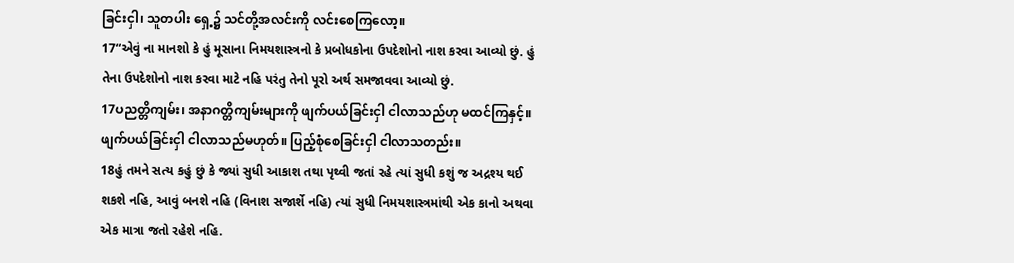ခြင်းငှါ၊ သူတပါး ရှေ့၌ သင်တို့အလင်းကို လင်းစေကြလော့။
17“એવું ના માનશો કે હું મૂસાના નિમયશાસ્ત્રનો કે પ્રબોધકોના ઉપદેશોનો નાશ કરવા આવ્યો છું. હું તેના ઉપદેશોનો નાશ કરવા માટે નહિ પરંતુ તેનો પૂરો અર્થ સમજાવવા આવ્યો છું.
17ပညတ္တိကျမ်း၊ အနာဂတ္တိကျမ်းများကို ဖျက်ပယ်ခြင်းငှါ ငါလာသည်ဟု မထင်ကြနှင့်။ ဖျက်ပယ်ခြင်းငှါ ငါလာသည်မဟုတ်။ ပြည့်စုံစေခြင်းငှါ ငါလာသတည်း။
18હું તમને સત્ય કહું છું કે જ્યાં સુધી આકાશ તથા પૃથ્વી જતાં રહે ત્યાં સુધી કશું જ અદ્રશ્ય થઈ શકશે નહિ, આવું બનશે નહિ (વિનાશ સજાર્શે નહિ) ત્યાં સુધી નિમયશાસ્ત્રમાંથી એક કાનો અથવા એક માત્રા જતો રહેશે નહિ.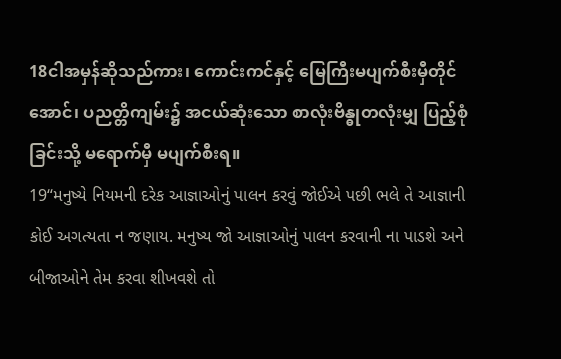18ငါအမှန်ဆိုသည်ကား၊ ကောင်းကင်နှင့် မြေကြီးမပျက်စီးမှီတိုင်အောင်၊ ပညတ္တိကျမ်း၌ အငယ်ဆုံးသော စာလုံးဗိန္ဓုတလုံးမျှ ပြည့်စုံခြင်းသို့ မရောက်မှီ မပျက်စီးရ။
19“મનુષ્યે નિયમની દરેક આજ્ઞાઓનું પાલન કરવું જોઈએ પછી ભલે તે આજ્ઞાની કોઈ અગત્યતા ન જણાય. મનુષ્ય જો આજ્ઞાઓનું પાલન કરવાની ના પાડશે અને બીજાઓને તેમ કરવા શીખવશે તો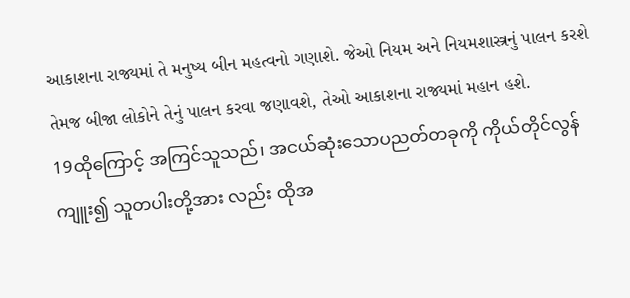આકાશના રાજ્યમાં તે મનુષ્ય બીન મહત્વનો ગણાશે. જેઓ નિયમ અને નિયમશાસ્ત્રનું પાલન કરશે તેમજ બીજા લોકોને તેનું પાલન કરવા જણાવશે, તેઓ આકાશના રાજ્યમાં મહાન હશે.
19ထိုကြောင့် အကြင်သူသည်၊ အငယ်ဆုံးသောပညတ်တခုကို ကိုယ်တိုင်လွန်ကျူး၍ သူတပါးတို့အား လည်း ထိုအ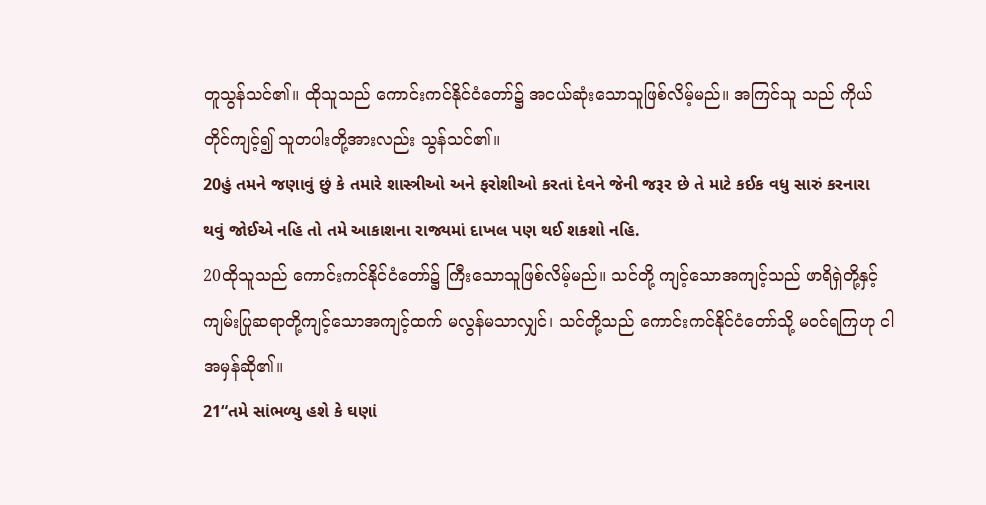တူသွန်သင်၏။ ထိုသူသည် ကောင်းကင်နိုင်ငံတော်၌ အငယ်ဆုံးသောသူဖြစ်လိမ့်မည်။ အကြင်သူ သည် ကိုယ်တိုင်ကျင့်၍ သူတပါးတို့အားလည်း သွန်သင်၏။
20હું તમને જણાવું છું કે તમારે શાસ્ત્રીઓ અને ફરોશીઓ કરતાં દેવને જેની જરૂર છે તે માટે કઈક વધુ સારું કરનારા થવું જોઈએ નહિ તો તમે આકાશના રાજ્યમાં દાખલ પણ થઈ શકશો નહિ.
20ထိုသူသည် ကောင်းကင်နိုင်ငံတော်၌ ကြီးသောသူဖြစ်လိမ့်မည်။ သင်တို့ ကျင့်သောအကျင့်သည် ဖာရိရှဲတို့နှင့် ကျမ်းပြုဆရာတို့ကျင့်သောအကျင့်ထက် မလွန်မသာလျှင်၊ သင်တို့သည် ကောင်းကင်နိုင်ငံတော်သို့ မဝင်ရကြဟု ငါအမှန်ဆို၏။
21“તમે સાંભળ્યુ હશે કે ઘણાં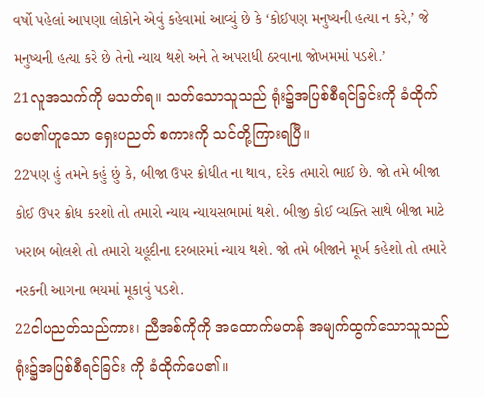વર્ષો પહેલાં આપણા લોકોને એવું કહેવામાં આવ્યું છે કે ‘કોઈપણ મનુષ્યની હત્યા ન કરે,’ જે મનુષ્યની હત્યા કરે છે તેનો ન્યાય થશે અને તે અપરાધી ઠરવાના જોખમમાં પડશે.’
21လူအသက်ကို မသတ်ရ။ သတ်သောသူသည် ရုံး၌အပြစ်စီရင်ခြင်းကို ခံထိုက်ပေ၏ဟူသော ရှေးပညတ် စကားကို သင်တို့ကြားရပြီ။
22પણ હું તમને કહું છું કે, બીજા ઉપર ક્રોધીત ના થાવ, દરેક તમારો ભાઈ છે. જો તમે બીજા કોઈ ઉપર ક્રોધ કરશો તો તમારો ન્યાય ન્યાયસભામાં થશે. બીજી કોઈ વ્યક્તિ સાથે બીજા માટે ખરાબ બોલશે તો તમારો યહૂદીના દરબારમાં ન્યાય થશે. જો તમે બીજાને મૂર્ખ કહેશો તો તમારે નરકની આગના ભયમાં મૂકાવું પડશે.
22ငါပညတ်သည်ကား၊ ညီအစ်ကိုကို အထောက်မတန် အမျက်ထွက်သောသူသည် ရုံး၌အပြစ်စီရင်ခြင်း ကို ခံထိုက်ပေ၏။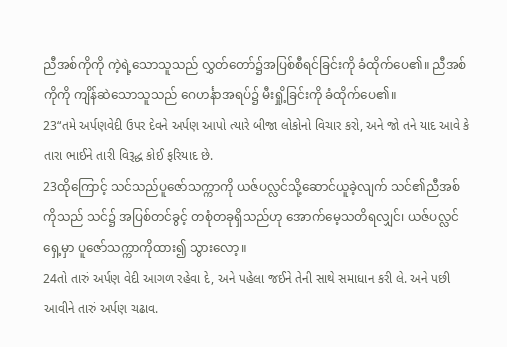ညီအစ်ကိုကို ကဲ့ရဲ့သောသူသည် လွှတ်တော်၌အပြစ်စီရင်ခြင်းကို ခံထိုက်ပေ၏။ ညီအစ်ကိုကို ကျိန်ဆဲသောသူသည် ဂေဟင်္နာအရပ်၌ မီးရှို့ခြင်းကို ခံထိုက်ပေ၏။
23“તમે અર્પણવેદી ઉપર દેવને અર્પણ આપો ત્યારે બીજા લોકોનો વિચાર કરો, અને જો તને યાદ આવે કે તારા ભાઈને તારી વિરૂદ્ધ કોઈ ફરિયાદ છે.
23ထိုကြောင့် သင်သည်ပူဇော်သက္ကာကို ယဇ်ပလ္လင်သို့ဆောင်ယူခဲ့လျက် သင်၏ညီအစ်ကိုသည် သင်၌ အပြစ်တင်ခွင့် တစုံတခုရှိသည်ဟု အောက်မေ့သတိရလျှင်၊ ယဇ်ပလ္လင်ရှေ့မှာ ပူဇော်သက္ကာကိုထား၍ သွားလော့။
24તો તારું અર્પણ વેદી આગળ રહેવા દે, અને પહેલા જઈને તેની સાથે સમાધાન કરી લે. અને પછી આવીને તારું અર્પણ ચઢાવ.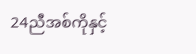24ညီအစ်ကိုနှင့်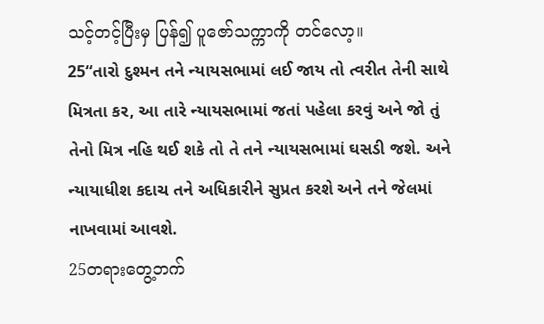သင့်တင့်ပြီးမှ ပြန်၍ ပူဇော်သက္ကာကို တင်လော့။
25“તારો દુશ્મન તને ન્યાયસભામાં લઈ જાય તો ત્વરીત તેની સાથે મિત્રતા કર, આ તારે ન્યાયસભામાં જતાં પહેલા કરવું અને જો તું તેનો મિત્ર નહિ થઈ શકે તો તે તને ન્યાયસભામાં ઘસડી જશે. અને ન્યાયાધીશ કદાચ તને અધિકારીને સુપ્રત કરશે અને તને જેલમાં નાખવામાં આવશે.
25တရားတွေ့ဘက်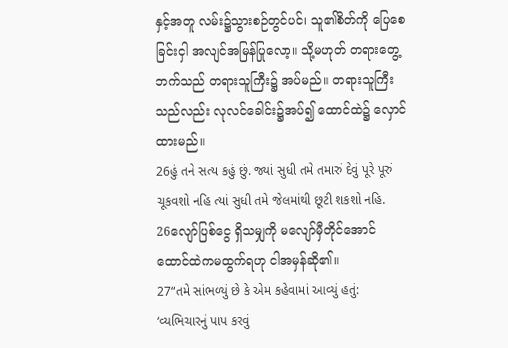နှင့်အတူ လမ်း၌သွားစဉ်တွင်ပင်၊ သူ၏စိတ်ကို ပြေစေခြင်းငှါ အလျင်အမြန်ပြုလော့။ သို့မဟုတ် တရားတွေ့ဘက်သည် တရားသူကြီး၌ အပ်မည်။ တရားသူကြီးသည်လည်း လုလင်ခေါင်း၌အပ်၍ ထောင်ထဲ၌ လှောင်ထားမည်။
26હું તને સત્ય કહું છું. જ્યાં સુધી તમે તમારું દેવું પૂરે પૂરું ચૂકવશો નહિ ત્યાં સુધી તમે જેલમાંથી છૂટી શકશો નહિ.
26လျော်ပြစ်ငွေ ရှိသမျှကို မလျော်မှီတိုင်အောင် ထောင်ထဲကမထွက်ရဟု ငါအမှန်ဆို၏။
27“તમે સાંભળ્યું છે કે એમ કહેવામાં આવ્યું હતું: ‘વ્યભિચારનું પાપ કરવું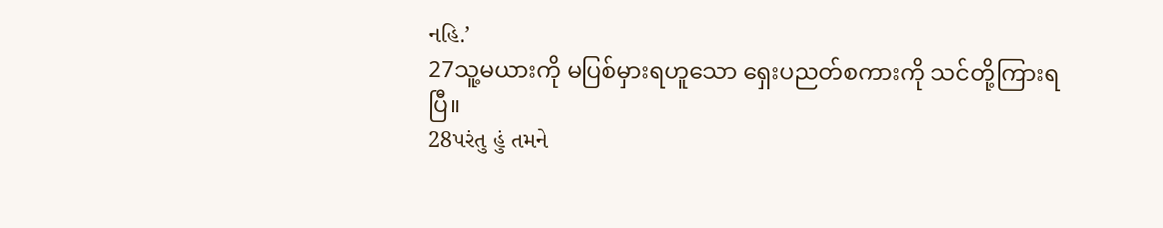નહિ.’
27သူ့မယားကို မပြစ်မှားရဟူသော ရှေးပညတ်စကားကို သင်တို့ကြားရပြီ။
28પરંતુ હું તમને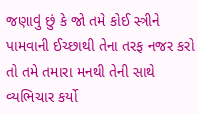જણાવું છું કે જો તમે કોઈ સ્ત્રીને પામવાની ઈચ્છાથી તેના તરફ નજર કરો તો તમે તમારા મનથી તેની સાથે વ્યભિચાર કર્યો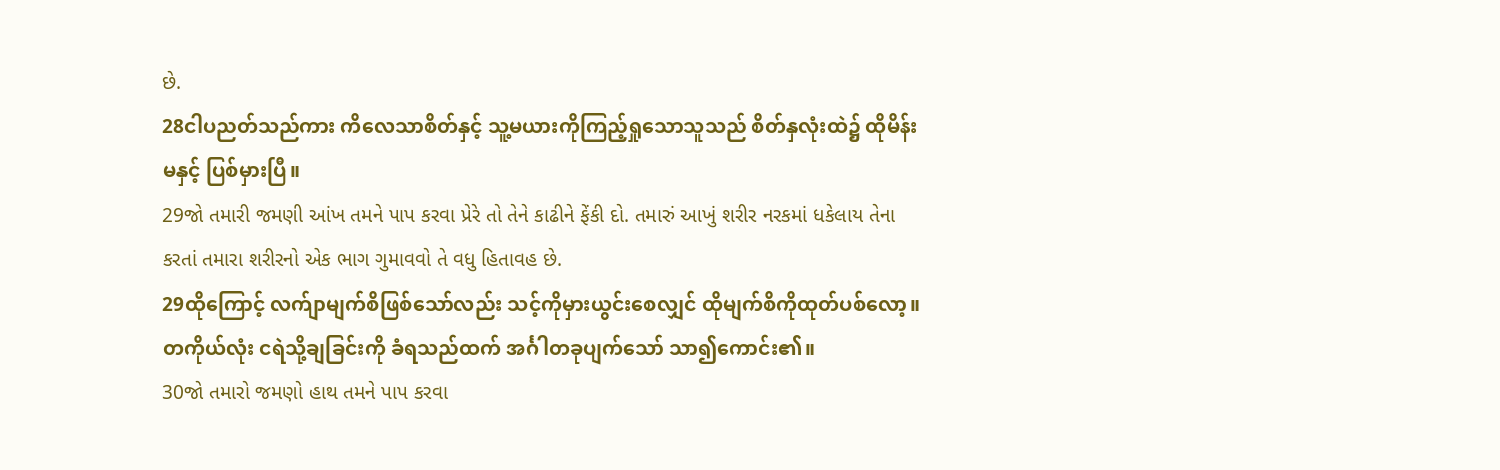છે.
28ငါပညတ်သည်ကား ကိလေသာစိတ်နှင့် သူ့မယားကိုကြည့်ရှုသောသူသည် စိတ်နှလုံးထဲ၌ ထိုမိန်းမနှင့် ပြစ်မှားပြီ။
29જો તમારી જમણી આંખ તમને પાપ કરવા પ્રેરે તો તેને કાઢીને ફેંકી દો. તમારું આખું શરીર નરકમાં ધકેલાય તેના કરતાં તમારા શરીરનો એક ભાગ ગુમાવવો તે વધુ હિતાવહ છે.
29ထိုကြောင့် လက်ျာမျက်စိဖြစ်သော်လည်း သင့်ကိုမှားယွင်းစေလျှင် ထိုမျက်စိကိုထုတ်ပစ်လော့။ တကိုယ်လုံး ငရဲသို့ချခြင်းကို ခံရသည်ထက် အင်္ဂါတခုပျက်သော် သာ၍ကောင်း၏။
30જો તમારો જમણો હાથ તમને પાપ કરવા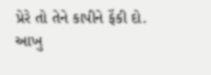પ્રેરે તો તેને કાપીને ફેંકી દો. આખુ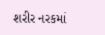શરીર નરકમાં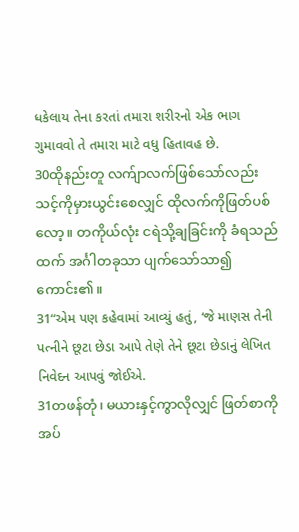ધકેલાય તેના કરતાં તમારા શરીરનો એક ભાગ ગુમાવવો તે તમારા માટે વધુ હિતાવહ છે.
30ထိုနည်းတူ လက်ျာလက်ဖြစ်သော်လည်း သင့်ကိုမှားယွင်းစေလျှင် ထိုလက်ကိုဖြတ်ပစ်လော့။ တကိုယ်လုံး ငရဲသို့ချခြင်းကို ခံရသည်ထက် အင်္ဂါတခုသာ ပျက်သော်သာ၍ကောင်း၏။
31“એમ પણ કહેવામાં આવ્યું હતું, ‘જે માણસ તેની પત્નીને છૂટા છેડા આપે તેણે તેને છૂટા છેડાનું લેખિત નિવેદન આપવું જોઈએ.
31တဖန်တုံ၊ မယားနှင့်ကွာလိုလျှင် ဖြတ်စာကို အပ်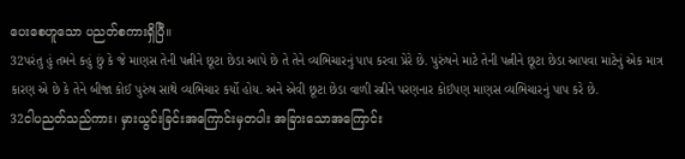ပေးစေဟူသော ပညတ်စကားရှိပြီ။
32પરંતુ હું તમને કહું છું કે જે માણસ તેની પત્નીને છૂટા છેડા આપે છે તે તેને વ્યભિચારનું પાપ કરવા પ્રેરે છે. પુરુંષને માટે તેની પત્નીને છૂટા છેડા આપવા માટેનું એક માત્ર કારણ એ છે કે તેને બીજા કોઈ પુરુંષ સાથે વ્યભિચાર કર્યો હોય. અને એવી છૂટા છેડા વાળી સ્ત્રીને પરણનાર કોઈપણ માણસ વ્યભિચારનું પાપ કરે છે.
32ငါပညတ်သည်ကား၊ မှားယွင်းခြင်းအကြောင်းမှတပါး အခြားသောအကြောင်း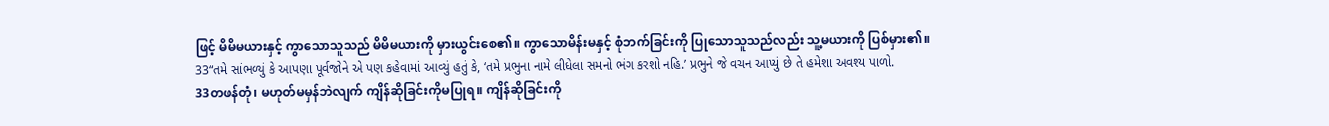ဖြင့် မိမိမယားနှင့် ကွာသောသူသည် မိမိမယားကို မှားယွင်းစေ၏။ ကွာသောမိန်းမနှင့် စုံဘက်ခြင်းကို ပြုသောသူသည်လည်း သူ့မယားကို ပြစ်မှား၏။
33“તમે સાંભળ્યું કે આપણા પૂર્વજોને એ પણ કહેવામાં આવ્યું હતું કે, ‘તમે પ્રભુના નામે લીધેલા સમનો ભંગ કરશો નહિ.’ પ્રભુને જે વચન આપ્યું છે તે હમેશા અવશ્ય પાળો.
33တဖန်တုံ၊ မဟုတ်မမှန်ဘဲလျက် ကျိန်ဆိုခြင်းကိုမပြုရ။ ကျိန်ဆိုခြင်းကို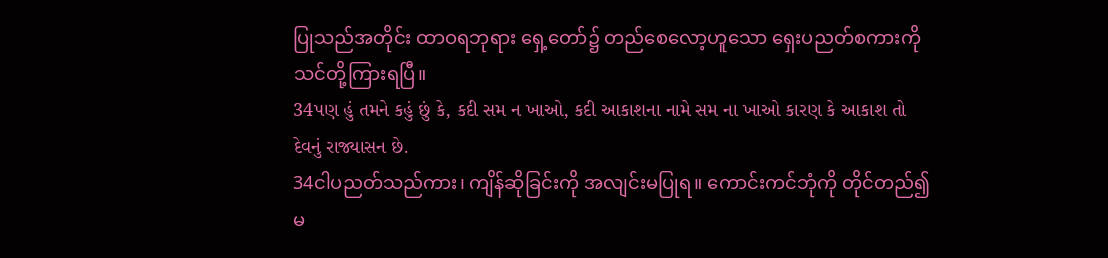ပြုသည်အတိုင်း ထာဝရဘုရား ရှေ့တော်၌ တည်စေလော့ဟူသော ရှေးပညတ်စကားကို သင်တို့ကြားရပြီ။
34પણ હું તમને કહું છું કે, કદી સમ ન ખાઓ, કદી આકાશના નામે સમ ના ખાઓ કારણ કે આકાશ તો દેવનું રાજ્યાસન છે.
34ငါပညတ်သည်ကား၊ ကျိန်ဆိုခြင်းကို အလျင်းမပြုရ။ ကောင်းကင်ဘုံကို တိုင်တည်၍မ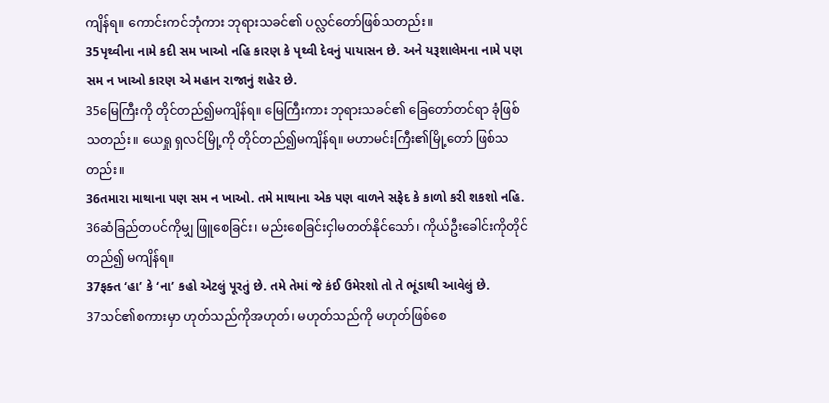ကျိန်ရ။ ကောင်းကင်ဘုံကား ဘုရားသခင်၏ ပလ္လင်တော်ဖြစ်သတည်း။
35પૃથ્વીના નામે કદી સમ ખાઓ નહિ કારણ કે પૃથ્વી દેવનું પાયાસન છે. અને યરૂશાલેમના નામે પણ સમ ન ખાઓ કારણ એ મહાન રાજાનું શહેર છે.
35မြေကြီးကို တိုင်တည်၍မကျိန်ရ။ မြေကြီးကား ဘုရားသခင်၏ ခြေတော်တင်ရာ ခုံဖြစ်သတည်း။ ယေရှု ရှလင်မြို့ကို တိုင်တည်၍မကျိန်ရ။ မဟာမင်းကြီး၏မြို့တော် ဖြစ်သတည်း။
36તમારા માથાના પણ સમ ન ખાઓ. તમે માથાના એક પણ વાળને સફેદ કે કાળો કરી શકશો નહિ.
36ဆံခြည်တပင်ကိုမျှ ဖြူစေခြင်း၊ မည်းစေခြင်းငှါမတတ်နိုင်သော်၊ ကိုယ်ဦးခေါင်းကိုတိုင်တည်၍ မကျိန်ရ။
37ફક્ત ‘હા’ કે ‘ના’ કહો એટલું પૂરતું છે. તમે તેમાં જે કંઈ ઉમેરશો તો તે ભૂંડાથી આવેલું છે.
37သင်၏စကားမှာ ဟုတ်သည်ကိုအဟုတ်၊ မဟုတ်သည်ကို မဟုတ်ဖြစ်စေ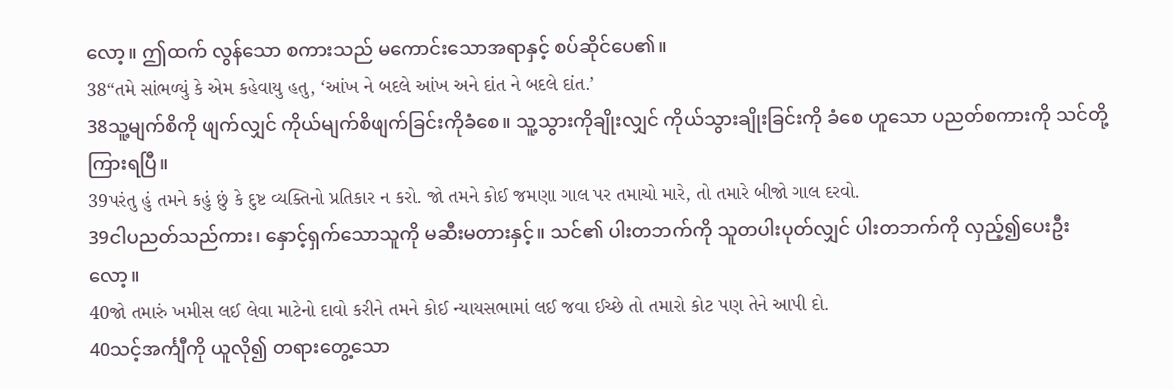လော့။ ဤထက် လွန်သော စကားသည် မကောင်းသောအရာနှင့် စပ်ဆိုင်ပေ၏။
38“તમે સાંભળ્યું કે એમ કહેવાયુ હતુ, ‘આંખ ને બદલે આંખ અને દાંત ને બદલે દાંત.’
38သူ့မျက်စိကို ဖျက်လျှင် ကိုယ်မျက်စိဖျက်ခြင်းကိုခံစေ။ သူ့သွားကိုချိုးလျှင် ကိုယ်သွားချိုးခြင်းကို ခံစေ ဟူသော ပညတ်စကားကို သင်တို့ကြားရပြီ။
39પરંતુ હું તમને કહું છું કે દુષ્ટ વ્યક્તિનો પ્રતિકાર ન કરો. જો તમને કોઈ જમણા ગાલ પર તમાચો મારે, તો તમારે બીજો ગાલ દરવો.
39ငါပညတ်သည်ကား၊ နှောင့်ရှက်သောသူကို မဆီးမတားနှင့်။ သင်၏ ပါးတဘက်ကို သူတပါးပုတ်လျှင် ပါးတဘက်ကို လှည့်၍ပေးဦးလော့။
40જો તમારું ખમીસ લઈ લેવા માટેનો દાવો કરીને તમને કોઈ ન્યાયસભામાં લઈ જવા ઈચ્છે તો તમારો કોટ પણ તેને આપી દો.
40သင့်အင်္ကျီကို ယူလို၍ တရားတွေ့သော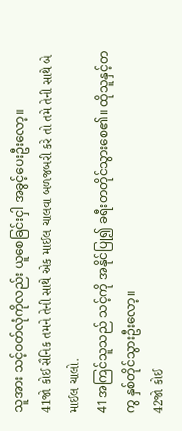သူအား သင့်ဝတ်လုံကိုလည်း ယူစေခြင်းငှါ အခွင့်ပေးဦးလော့။
41જો કોઈ સૈનિક તમને તેની સાથે એક માઈલ ચાલવા બળજબરી કરે તો તમે તેની સાથે બે માઈલ ચાલો.
41အကြင်သူသည် သင့်ကို အနိုင်ပြု၍ ခရီးတတိုင်သွားစေ၏။ ထိုသူနှင့်တကွ နှစ်တိုင်သွားဦးလော့။
42જો કોઈ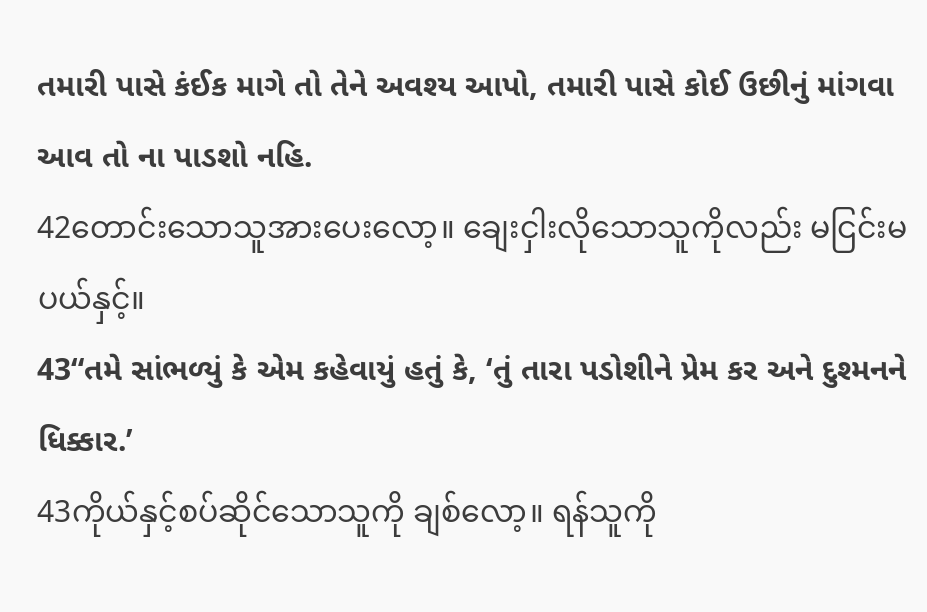તમારી પાસે કંઈક માગે તો તેને અવશ્ય આપો, તમારી પાસે કોઈ ઉછીનું માંગવા આવ તો ના પાડશો નહિ.
42တောင်းသောသူအားပေးလော့။ ချေးငှါးလိုသောသူကိုလည်း မငြင်းမပယ်နှင့်။
43“તમે સાંભળ્યું કે એમ કહેવાયું હતું કે, ‘તું તારા પડોશીને પ્રેમ કર અને દુશ્મનને ધિક્કાર.’
43ကိုယ်နှင့်စပ်ဆိုင်သောသူကို ချစ်လော့။ ရန်သူကို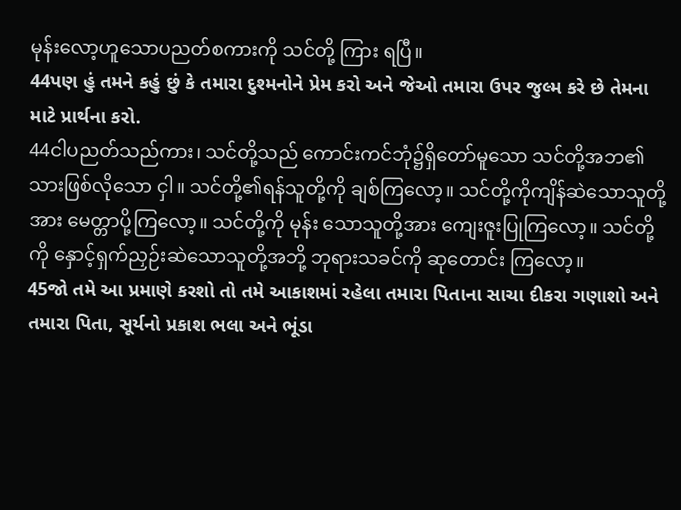မုန်းလော့ဟူသောပညတ်စကားကို သင်တို့ ကြား ရပြီ။
44પણ હું તમને કહું છું કે તમારા દુશ્મનોને પ્રેમ કરો અને જેઓ તમારા ઉપર જુલ્મ કરે છે તેમના માટે પ્રાર્થના કરો.
44ငါပညတ်သည်ကား၊ သင်တို့သည် ကောင်းကင်ဘုံ၌ရှိတော်မူသော သင်တို့အဘ၏ သားဖြစ်လိုသော ငှါ။ သင်တို့၏ရန်သူတို့ကို ချစ်ကြလော့။ သင်တို့ကိုကျိန်ဆဲသောသူတို့အား မေတ္တာပို့ကြလော့။ သင်တို့ကို မုန်း သောသူတို့အား ကျေးဇူးပြုကြလော့။ သင်တို့ကို နှောင့်ရှက်ညှဉ်းဆဲသောသူတို့အဘို့ ဘုရားသခင်ကို ဆုတောင်း ကြလော့။
45જો તમે આ પ્રમાણે કરશો તો તમે આકાશમાં રહેલા તમારા પિતાના સાચા દીકરા ગણાશો અને તમારા પિતા, સૂર્યનો પ્રકાશ ભલા અને ભૂંડા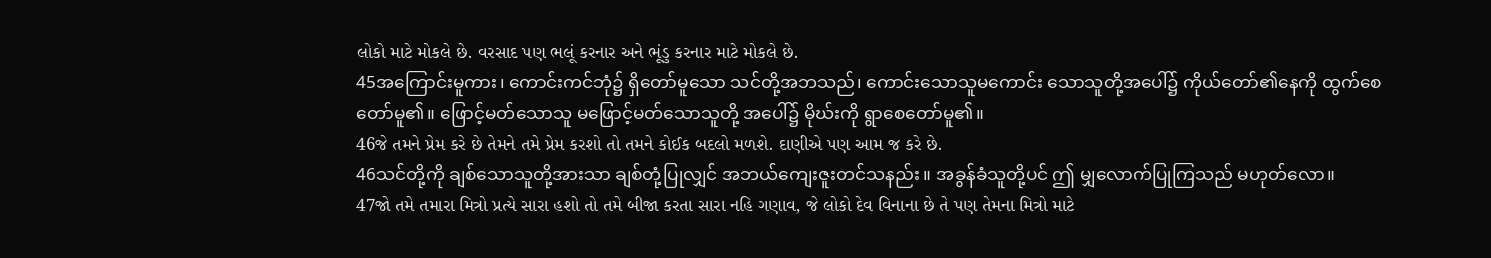લોકો માટે મોકલે છે. વરસાદ પણ ભલૂં કરનાર અને ભૂંડુ કરનાર માટે મોકલે છે.
45အကြောင်းမူကား၊ ကောင်းကင်ဘုံ၌ ရှိတော်မူသော သင်တို့အဘသည်၊ ကောင်းသောသူမကောင်း သောသူတို့အပေါ်၌ ကိုယ်တော်၏နေကို ထွက်စေတော်မူ၏။ ဖြောင့်မတ်သောသူ မဖြောင့်မတ်သောသူတို့ အပေါ်၌ မိုဃ်းကို ရွာစေတော်မူ၏။
46જે તમને પ્રેમ કરે છે તેમને તમે પ્રેમ કરશો તો તમને કોઈક બદલો મળશે. દાણીએ પણ આમ જ કરે છે.
46သင်တို့ကို ချစ်သောသူတို့အားသာ ချစ်တုံ့ပြုလျှင် အဘယ်ကျေးဇူးတင်သနည်း။ အခွန်ခံသူတို့ပင် ဤ မျှလောက်ပြုကြသည် မဟုတ်လော။
47જો તમે તમારા મિત્રો પ્રત્યે સારા હશો તો તમે બીજા કરતા સારા નહિ ગણાવ, જે લોકો દેવ વિનાના છે તે પણ તેમના મિત્રો માટે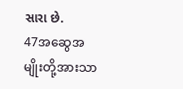સારા છે.
47အဆွေအမျိုးတို့အားသာ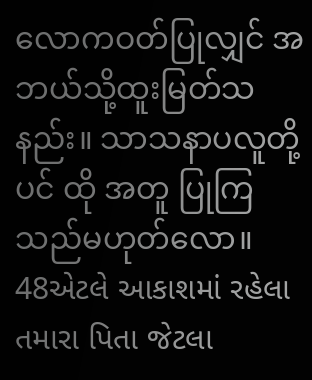လောကဝတ်ပြုလျှင် အဘယ်သို့ထူးမြတ်သနည်း။ သာသနာပလူတို့ပင် ထို အတူ ပြုကြသည်မဟုတ်လော။
48એટલે આકાશમાં રહેલા તમારા પિતા જેટલા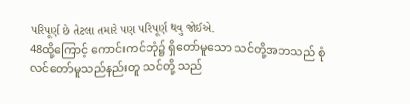પરિપૂર્ણ છે તેટલા તમારે પણ પરિપૂર્ણ થવુ જોઈએ.
48ထို့ကြောင့် ကောင်းကင်ဘုံ၌ ရှိတော်မူသော သင်တို့အဘသည် စုံလင်တော်မူသည်နည်းတူ သင်တို့ သည်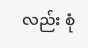လည်း စုံ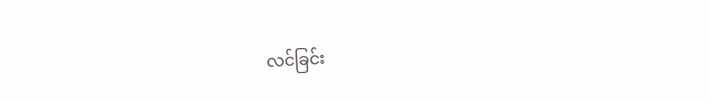လင်ခြင်း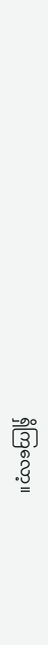ရှိကြလော့။